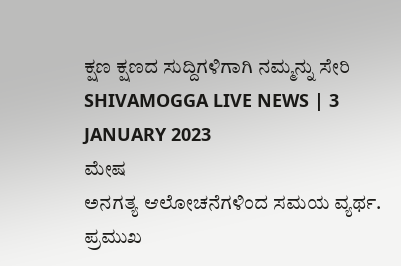ಕ್ಷಣ ಕ್ಷಣದ ಸುದ್ದಿಗಳಿಗಾಗಿ ನಮ್ಮನ್ನು ಸೇರಿ
SHIVAMOGGA LIVE NEWS | 3 JANUARY 2023
ಮೇಷ
ಅನಗತ್ಯ ಆಲೋಚನೆಗಳಿಂದ ಸಮಯ ವ್ಯರ್ಥ. ಪ್ರಮುಖ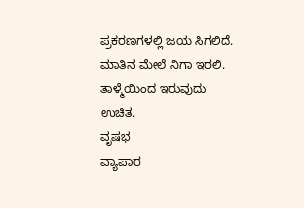ಪ್ರಕರಣಗಳಲ್ಲಿ ಜಯ ಸಿಗಲಿದೆ. ಮಾತಿನ ಮೇಲೆ ನಿಗಾ ಇರಲಿ. ತಾಳ್ಮೆಯಿಂದ ಇರುವುದು ಉಚಿತ.
ವೃಷಭ
ವ್ಯಾಪಾರ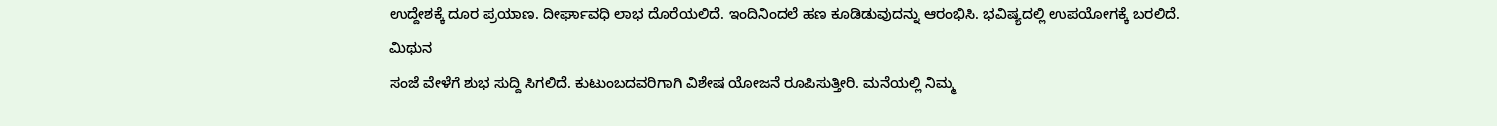ಉದ್ದೇಶಕ್ಕೆ ದೂರ ಪ್ರಯಾಣ. ದೀರ್ಘಾವಧಿ ಲಾಭ ದೊರೆಯಲಿದೆ. ಇಂದಿನಿಂದಲೆ ಹಣ ಕೂಡಿಡುವುದನ್ನು ಆರಂಭಿಸಿ. ಭವಿಷ್ಯದಲ್ಲಿ ಉಪಯೋಗಕ್ಕೆ ಬರಲಿದೆ.
ಮಿಥುನ
ಸಂಜೆ ವೇಳೆಗೆ ಶುಭ ಸುದ್ದಿ ಸಿಗಲಿದೆ. ಕುಟುಂಬದವರಿಗಾಗಿ ವಿಶೇಷ ಯೋಜನೆ ರೂಪಿಸುತ್ತೀರಿ. ಮನೆಯಲ್ಲಿ ನಿಮ್ಮ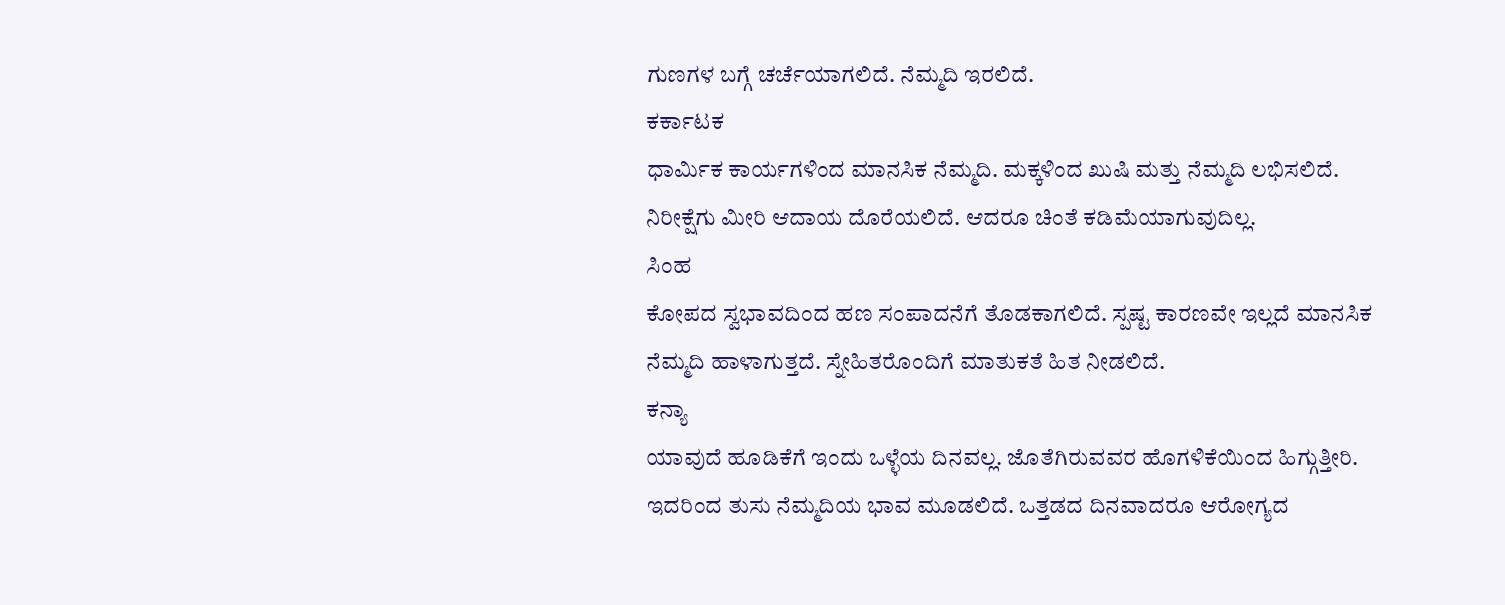ಗುಣಗಳ ಬಗ್ಗೆ ಚರ್ಚೆಯಾಗಲಿದೆ. ನೆಮ್ಮದಿ ಇರಲಿದೆ.
ಕರ್ಕಾಟಕ
ಧಾರ್ಮಿಕ ಕಾರ್ಯಗಳಿಂದ ಮಾನಸಿಕ ನೆಮ್ಮದಿ. ಮಕ್ಕಳಿಂದ ಖುಷಿ ಮತ್ತು ನೆಮ್ಮದಿ ಲಭಿಸಲಿದೆ. ನಿರೀಕ್ಷೆಗು ಮೀರಿ ಆದಾಯ ದೊರೆಯಲಿದೆ. ಆದರೂ ಚಿಂತೆ ಕಡಿಮೆಯಾಗುವುದಿಲ್ಲ.
ಸಿಂಹ
ಕೋಪದ ಸ್ವಭಾವದಿಂದ ಹಣ ಸಂಪಾದನೆಗೆ ತೊಡಕಾಗಲಿದೆ. ಸ್ಪಷ್ಟ ಕಾರಣವೇ ಇಲ್ಲದೆ ಮಾನಸಿಕ ನೆಮ್ಮದಿ ಹಾಳಾಗುತ್ತದೆ. ಸ್ನೇಹಿತರೊಂದಿಗೆ ಮಾತುಕತೆ ಹಿತ ನೀಡಲಿದೆ.
ಕನ್ಯಾ
ಯಾವುದೆ ಹೂಡಿಕೆಗೆ ಇಂದು ಒಳ್ಳೆಯ ದಿನವಲ್ಲ. ಜೊತೆಗಿರುವವರ ಹೊಗಳಿಕೆಯಿಂದ ಹಿಗ್ಗುತ್ತೀರಿ. ಇದರಿಂದ ತುಸು ನೆಮ್ಮದಿಯ ಭಾವ ಮೂಡಲಿದೆ. ಒತ್ತಡದ ದಿನವಾದರೂ ಆರೋಗ್ಯದ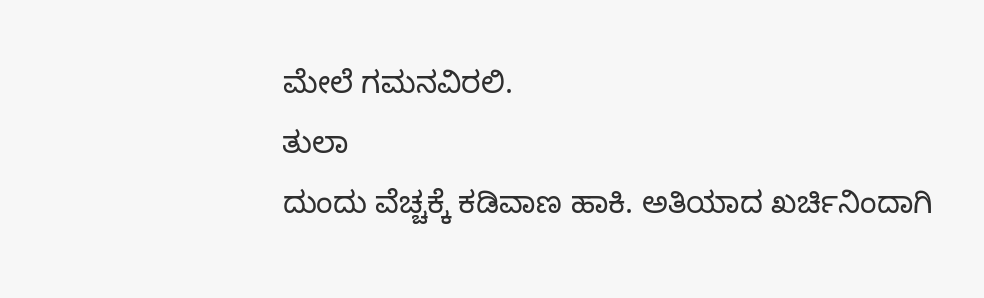ಮೇಲೆ ಗಮನವಿರಲಿ.
ತುಲಾ
ದುಂದು ವೆಚ್ಚಕ್ಕೆ ಕಡಿವಾಣ ಹಾಕಿ. ಅತಿಯಾದ ಖರ್ಚಿನಿಂದಾಗಿ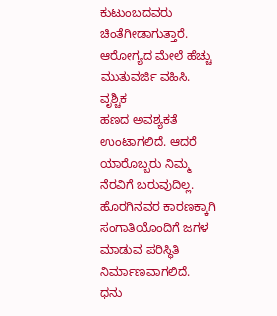ಕುಟುಂಬದವರು ಚಿಂತೆಗೀಡಾಗುತ್ತಾರೆ. ಆರೋಗ್ಯದ ಮೇಲೆ ಹೆಚ್ಚು ಮುತುವರ್ಜಿ ವಹಿಸಿ.
ವೃಶ್ಚಿಕ
ಹಣದ ಅವಶ್ಯಕತೆ ಉಂಟಾಗಲಿದೆ. ಆದರೆ ಯಾರೊಬ್ಬರು ನಿಮ್ಮ ನೆರವಿಗೆ ಬರುವುದಿಲ್ಲ. ಹೊರಗಿನವರ ಕಾರಣಕ್ಕಾಗಿ ಸಂಗಾತಿಯೊಂದಿಗೆ ಜಗಳ ಮಾಡುವ ಪರಿಸ್ಥಿತಿ ನಿರ್ಮಾಣವಾಗಲಿದೆ.
ಧನು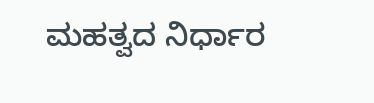ಮಹತ್ವದ ನಿರ್ಧಾರ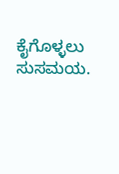ಕೈಗೊಳ್ಳಲು ಸುಸಮಯ.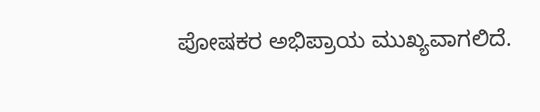ಪೋಷಕರ ಅಭಿಪ್ರಾಯ ಮುಖ್ಯವಾಗಲಿದೆ.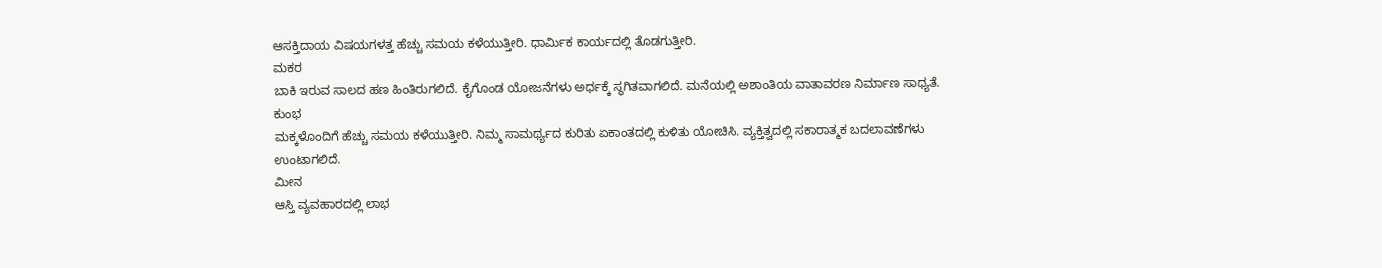ಆಸಕ್ತಿದಾಯ ವಿಷಯಗಳತ್ತ ಹೆಚ್ಚು ಸಮಯ ಕಳೆಯುತ್ತೀರಿ. ಧಾರ್ಮಿಕ ಕಾರ್ಯದಲ್ಲಿ ತೊಡಗುತ್ತೀರಿ.
ಮಕರ
ಬಾಕಿ ಇರುವ ಸಾಲದ ಹಣ ಹಿಂತಿರುಗಲಿದೆ. ಕೈಗೊಂಡ ಯೋಜನೆಗಳು ಅರ್ಧಕ್ಕೆ ಸ್ಥಗಿತವಾಗಲಿದೆ. ಮನೆಯಲ್ಲಿ ಅಶಾಂತಿಯ ವಾತಾವರಣ ನಿರ್ಮಾಣ ಸಾಧ್ಯತೆ.
ಕುಂಭ
ಮಕ್ಕಳೊಂದಿಗೆ ಹೆಚ್ಚು ಸಮಯ ಕಳೆಯುತ್ತೀರಿ. ನಿಮ್ಮ ಸಾಮರ್ಥ್ಯದ ಕುರಿತು ಏಕಾಂತದಲ್ಲಿ ಕುಳಿತು ಯೋಚಿಸಿ. ವ್ಯಕ್ತಿತ್ವದಲ್ಲಿ ಸಕಾರಾತ್ಮಕ ಬದಲಾವಣೆಗಳು ಉಂಟಾಗಲಿದೆ.
ಮೀನ
ಆಸ್ತಿ ವ್ಯವಹಾರದಲ್ಲಿ ಲಾಭ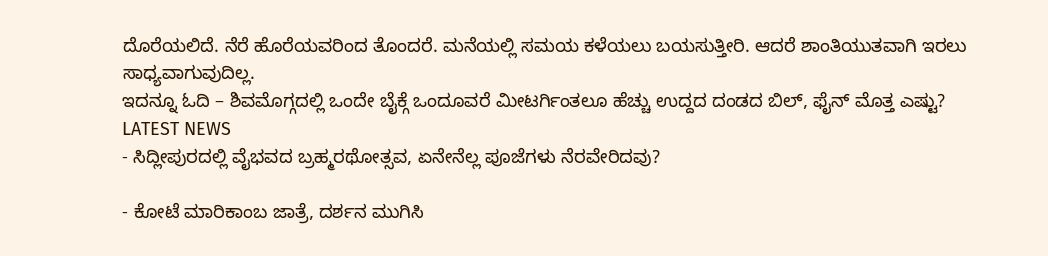ದೊರೆಯಲಿದೆ. ನೆರೆ ಹೊರೆಯವರಿಂದ ತೊಂದರೆ. ಮನೆಯಲ್ಲಿ ಸಮಯ ಕಳೆಯಲು ಬಯಸುತ್ತೀರಿ. ಆದರೆ ಶಾಂತಿಯುತವಾಗಿ ಇರಲು ಸಾಧ್ಯವಾಗುವುದಿಲ್ಲ.
ಇದನ್ನೂ ಓದಿ – ಶಿವಮೊಗ್ಗದಲ್ಲಿ ಒಂದೇ ಬೈಕ್ಗೆ ಒಂದೂವರೆ ಮೀಟರ್ಗಿಂತಲೂ ಹೆಚ್ಚು ಉದ್ದದ ದಂಡದ ಬಿಲ್, ಫೈನ್ ಮೊತ್ತ ಎಷ್ಟು?
LATEST NEWS
- ಸಿದ್ಲೀಪುರದಲ್ಲಿ ವೈಭವದ ಬ್ರಹ್ಮರಥೋತ್ಸವ, ಏನೇನೆಲ್ಲ ಪೂಜೆಗಳು ನೆರವೇರಿದವು?

- ಕೋಟೆ ಮಾರಿಕಾಂಬ ಜಾತ್ರೆ, ದರ್ಶನ ಮುಗಿಸಿ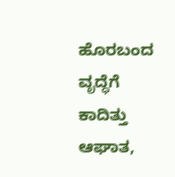ಹೊರಬಂದ ವೃದ್ಧೆಗೆ ಕಾದಿತ್ತು ಆಘಾತ,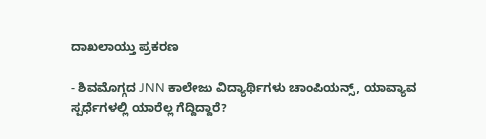ದಾಖಲಾಯ್ತು ಪ್ರಕರಣ

- ಶಿವಮೊಗ್ಗದ JNN ಕಾಲೇಜು ವಿದ್ಯಾರ್ಥಿಗಳು ಚಾಂಪಿಯನ್ಸ್, ಯಾವ್ಯಾವ ಸ್ಪರ್ಧೆಗಳಲ್ಲಿ ಯಾರೆಲ್ಲ ಗೆದ್ದಿದ್ದಾರೆ?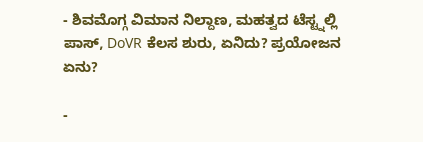- ಶಿವಮೊಗ್ಗ ವಿಮಾನ ನಿಲ್ದಾಣ, ಮಹತ್ವದ ಟೆಸ್ಟ್ನಲ್ಲಿ ಪಾಸ್, DoVR ಕೆಲಸ ಶುರು, ಏನಿದು? ಪ್ರಯೋಜನ ಏನು?

-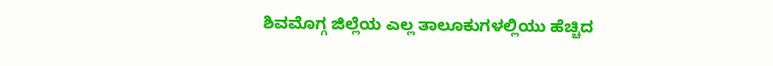ಶಿವಮೊಗ್ಗ ಜಿಲ್ಲೆಯ ಎಲ್ಲ ತಾಲೂಕುಗಳಲ್ಲಿಯು ಹೆಚ್ಚಿದ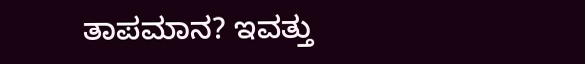ತಾಪಮಾನ? ಇವತ್ತು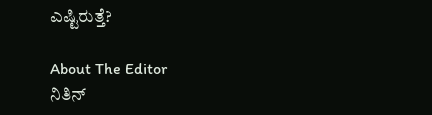ಎಷ್ಟಿರುತ್ತೆ?

About The Editor
ನಿತಿನ್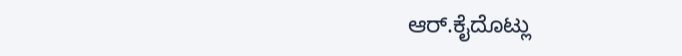ಆರ್.ಕೈದೊಟ್ಲು